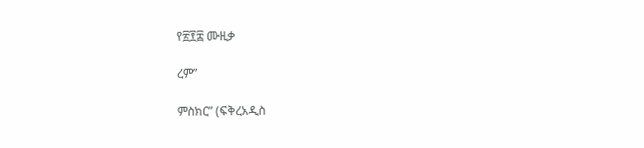የ፳፻፰ ሙዚቃ

ረም”

ምስክር” (ፍቅረአዲስ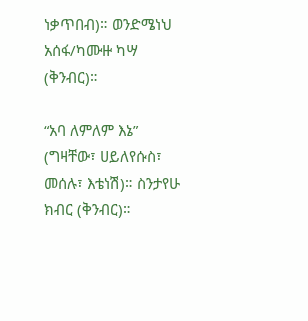ነቃጥበብ)። ወንድሜነህ አሰፋ/ካሙዙ ካሣ (ቅንብር)።

“አባ ለምለም እኔ” (ግዛቸው፣ ሀይለየሱስ፣ መሰሉ፣ እቴነሽ)። ስንታየሁ ክብር (ቅንብር)።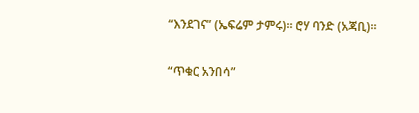“እንደገና” (ኤፍሬም ታምሩ)። ሮሃ ባንድ (አጃቢ)።

“ጥቁር አንበሳ”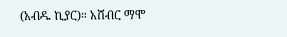(አብዱ ኪያር)። አሸብር ማሞ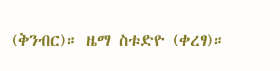(ቅንብር)። ዜማ ስቱድዮ (ቀረፃ)።